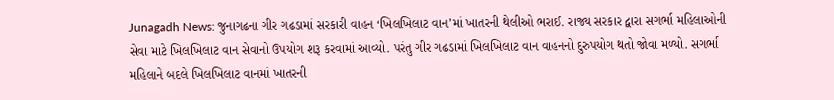Junagadh News: જુનાગઢના ગીર ગઢડામાં સરકારી વાહન ‘ખિલખિલાટ વાન’માં ખાતરની થેલીઓ ભરાઈ. રાજ્ય સરકાર દ્વારા સગર્ભા મહિલાઓની સેવા માટે ખિલખિલાટ વાન સેવાનો ઉપયોગ શરૂ કરવામાં આવ્યો. પરંતુ ગીર ગઢડામાં ખિલખિલાટ વાન વાહનનો દુરુપયોગ થતો જોવા મળ્યો. સગર્ભા મહિલાને બદલે ખિલખિલાટ વાનમાં ખાતરની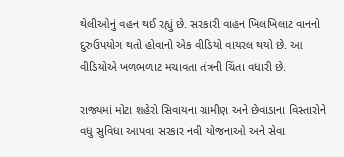થેલીઓનું વહન થઈ રહ્યું છે. સરકારી વાહન ખિલખિલાટ વાનનો દુરુઉપયોગ થતો હોવાનો એક વીડિયો વાયરલ થયો છે. આ વીડિયોએ ખળભળાટ મચાવતા તંત્રની ચિંતા વધારી છે.

રાજ્યમાં મોટા શહેરો સિવાયના ગ્રામીણ અને છેવાડાના વિસ્તારોને વધુ સુવિધા આપવા સરકાર નવી યોજનાઓ અને સેવા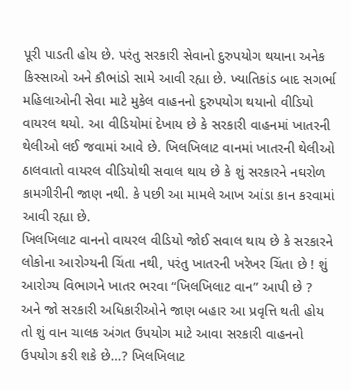પૂરી પાડતી હોય છે. પરંતુ સરકારી સેવાનો દુરુપયોગ થયાના અનેક કિસ્સાઓ અને કૌભાંડો સામે આવી રહ્યા છે. ખ્યાતિકાંડ બાદ સગર્ભા મહિલાઓની સેવા માટે મુકેલ વાહનનો દુરુપયોગ થયાનો વીડિયો વાયરલ થયો. આ વીડિયોમાં દેખાય છે કે સરકારી વાહનમાં ખાતરની થેલીઓ લઈ જવામાં આવે છે. ખિલખિલાટ વાનમાં ખાતરની થેલીઓ ઠાલવાતો વાયરલ વીડિયોથી સવાલ થાય છે કે શું સરકારને નઘરોળ કામગીરીની જાણ નથી. કે પછી આ મામલે આખ આંડા કાન કરવામાં આવી રહ્યા છે.
ખિલખિલાટ વાનનો વાયરલ વીડિયો જોઈ સવાલ થાય છે કે સરકારને લોકોના આરોગ્યની ચિંતા નથી, પરંતુ ખાતરની ખરેખર ચિંતા છે ! શું આરોગ્ય વિભાગને ખાતર ભરવા “ખિલખિલાટ વાન” આપી છે ? અને જો સરકારી અધિકારીઓને જાણ બહાર આ પ્રવૃત્તિ થતી હોય તો શું વાન ચાલક અંગત ઉપયોગ માટે આવા સરકારી વાહનનો ઉપયોગ કરી શકે છે…? ખિલખિલાટ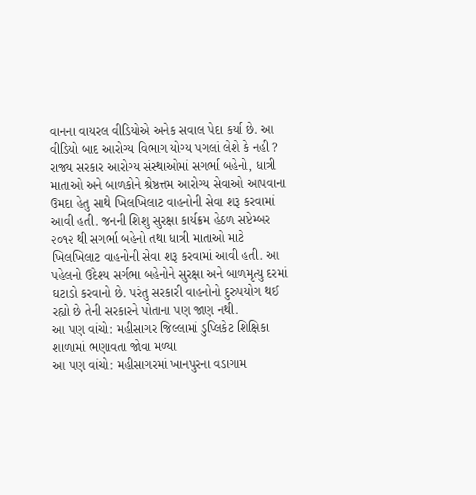વાનના વાયરલ વીડિયોએ અનેક સવાલ પેદા કર્યા છે. આ વીડિયો બાદ આરોગ્ય વિભાગ યોગ્ય પગલાં લેશે કે નહી ?
રાજ્ય સરકાર આરોગ્ય સંસ્થાઓમાં સગર્ભા બહેનો, ધાત્રી માતાઓ અને બાળકોને શ્રેષ્ઠત્તમ આરોગ્ય સેવાઓ આપવાના ઉમદા હેતુ સાથે ખિલખિલાટ વાહનોની સેવા શરૂ કરવામાં આવી હતી. જનની શિશુ સુરક્ષા કાર્યક્રમ હેઠળ સપ્ટેમ્બર ૨૦૧૨ થી સગર્ભા બહેનો તથા ધાત્રી માતાઓ માટે ખિલખિલાટ વાહનોની સેવા શરૂ કરવામાં આવી હતી. આ પહેલનો ઉદેશ્ય સર્ગભા બહેનોને સુરક્ષા અને બાળમૃત્યુ દરમાં ઘટાડો કરવાનો છે. પરંતુ સરકારી વાહનોનો દુરુપયોગ થઈ રહ્યો છે તેની સરકારને પોતાના પણ જાણ નથી.
આ પણ વાંચો: મહીસાગર જિલ્લામાં ડુપ્લિકેટ શિક્ષિકા શાળામાં ભણાવતા જોવા મળ્યા
આ પણ વાંચો: મહીસાગરમાં ખાનપુરના વડાગામ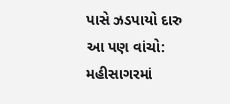પાસે ઝડપાયો દારુ
આ પણ વાંચો: મહીસાગરમાં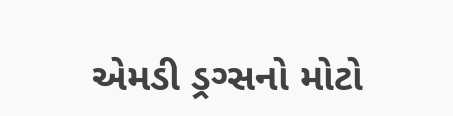એમડી ડ્રગ્સનો મોટો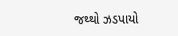જથ્થો ઝડપાયો